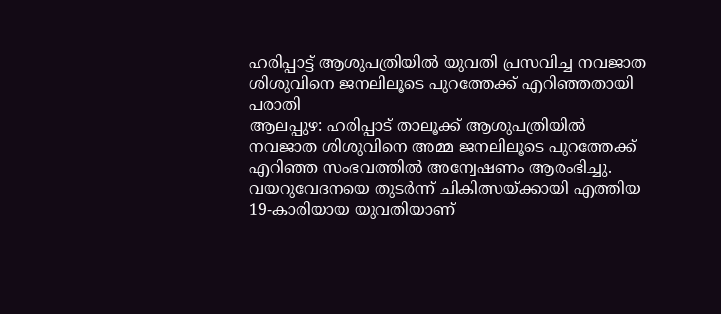ഹരിപ്പാട്ട് ആശുപത്രിയിൽ യുവതി പ്രസവിച്ച നവജാത ശിശുവിനെ ജനലിലൂടെ പുറത്തേക്ക് എറിഞ്ഞതായി പരാതി
ആലപ്പുഴ: ഹരിപ്പാട് താലൂക്ക് ആശുപത്രിയിൽ നവജാത ശിശുവിനെ അമ്മ ജനലിലൂടെ പുറത്തേക്ക് എറിഞ്ഞ സംഭവത്തിൽ അന്വേഷണം ആരംഭിച്ചു. വയറുവേദനയെ തുടർന്ന് ചികിത്സയ്ക്കായി എത്തിയ 19-കാരിയായ യുവതിയാണ്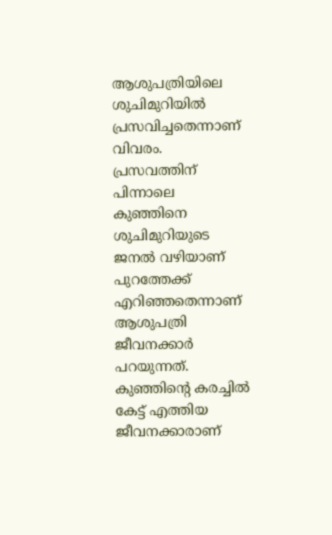ആശുപത്രിയിലെ ശുചിമുറിയിൽ പ്രസവിച്ചതെന്നാണ് വിവരം.
പ്രസവത്തിന് പിന്നാലെ കുഞ്ഞിനെ ശുചിമുറിയുടെ ജനൽ വഴിയാണ് പുറത്തേക്ക് എറിഞ്ഞതെന്നാണ് ആശുപത്രി ജീവനക്കാർ പറയുന്നത്. കുഞ്ഞിന്റെ കരച്ചിൽ കേട്ട് എത്തിയ ജീവനക്കാരാണ്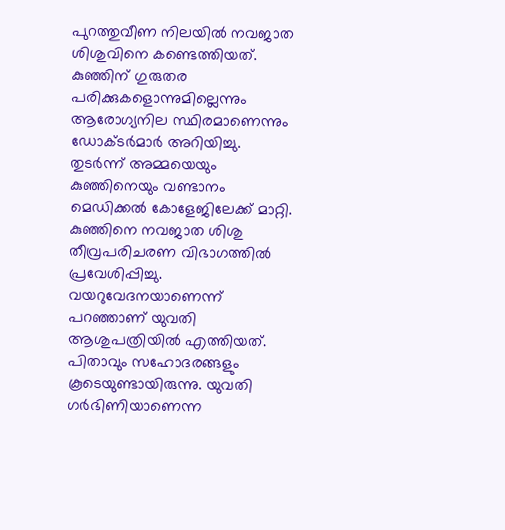പുറത്തുവീണ നിലയിൽ നവജാത ശിശുവിനെ കണ്ടെത്തിയത്.
കുഞ്ഞിന് ഗുരുതര പരിക്കുകളൊന്നുമില്ലെന്നും ആരോഗ്യനില സ്ഥിരമാണെന്നും ഡോക്ടർമാർ അറിയിച്ചു. തുടർന്ന് അമ്മയെയും കുഞ്ഞിനെയും വണ്ടാനം മെഡിക്കൽ കോളേജിലേക്ക് മാറ്റി. കുഞ്ഞിനെ നവജാത ശിശു തീവ്രപരിചരണ വിഭാഗത്തിൽ പ്രവേശിപ്പിച്ചു.
വയറുവേദനയാണെന്ന് പറഞ്ഞാണ് യുവതി ആശുപത്രിയിൽ എത്തിയത്. പിതാവും സഹോദരങ്ങളും കൂടെയുണ്ടായിരുന്നു. യുവതി ഗർഭിണിയാണെന്ന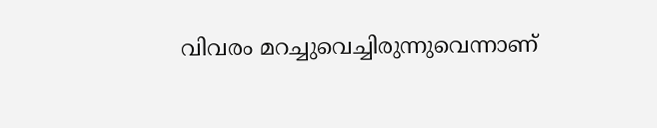വിവരം മറച്ചുവെച്ചിരുന്നുവെന്നാണ്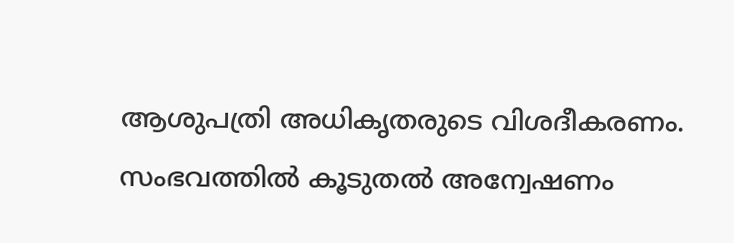ആശുപത്രി അധികൃതരുടെ വിശദീകരണം.
സംഭവത്തിൽ കൂടുതൽ അന്വേഷണം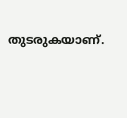തുടരുകയാണ്.